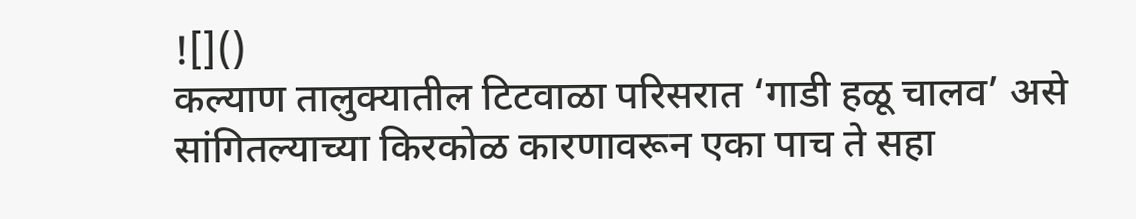![]()
कल्याण तालुक्यातील टिटवाळा परिसरात ‘गाडी हळू चालव’ असे सांगितल्याच्या किरकोळ कारणावरून एका पाच ते सहा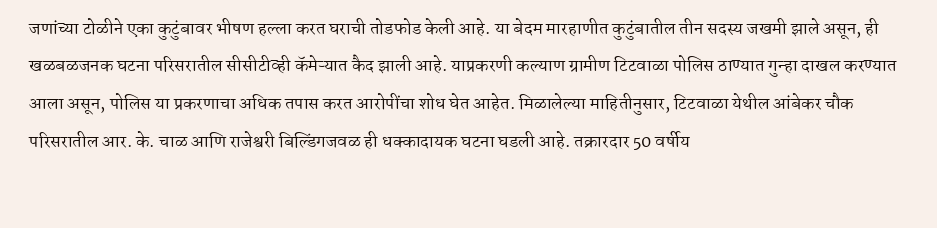जणांच्या टोळीने एका कुटुंबावर भीषण हल्ला करत घराची तोडफोड केली आहे. या बेदम मारहाणीत कुटुंबातील तीन सदस्य जखमी झाले असून, ही खळबळजनक घटना परिसरातील सीसीटीव्ही कॅमेऱ्यात कैद झाली आहे. याप्रकरणी कल्याण ग्रामीण टिटवाळा पोलिस ठाण्यात गुन्हा दाखल करण्यात आला असून, पोलिस या प्रकरणाचा अधिक तपास करत आरोपींचा शोध घेत आहेत. मिळालेल्या माहितीनुसार, टिटवाळा येथील आंबेकर चौक परिसरातील आर. के. चाळ आणि राजेश्वरी बिल्डिंगजवळ ही धक्कादायक घटना घडली आहे. तक्रारदार 50 वर्षीय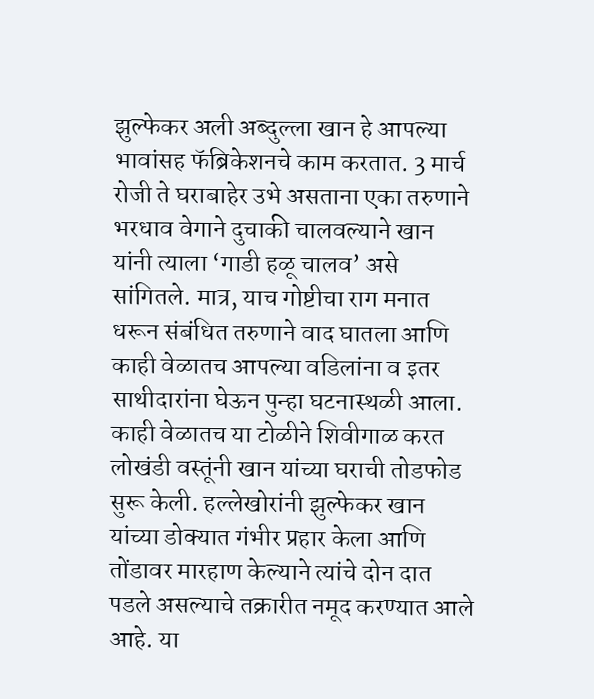झुल्फेकर अली अब्दुल्ला खान हे आपल्या भावांसह फॅब्रिकेशनचे काम करतात. 3 मार्च रोजी ते घराबाहेर उभे असताना एका तरुणाने भरधाव वेगाने दुचाकी चालवल्याने खान यांनी त्याला ‘गाडी हळू चालव’ असे सांगितले. मात्र, याच गोष्टीचा राग मनात धरून संबंधित तरुणाने वाद घातला आणि काही वेळातच आपल्या वडिलांना व इतर साथीदारांना घेऊन पुन्हा घटनास्थळी आला. काही वेळातच या टोळीने शिवीगाळ करत लोखंडी वस्तूंनी खान यांच्या घराची तोडफोड सुरू केली. हल्लेखोरांनी झुल्फेकर खान यांच्या डोक्यात गंभीर प्रहार केला आणि तोंडावर मारहाण केल्याने त्यांचे दोन दात पडले असल्याचे तक्रारीत नमूद करण्यात आले आहे. या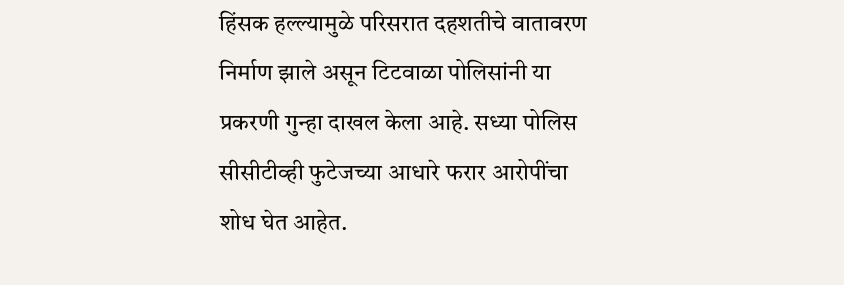हिंसक हल्ल्यामुळे परिसरात दहशतीचे वातावरण निर्माण झाले असून टिटवाळा पोलिसांनी या प्रकरणी गुन्हा दाखल केला आहे. सध्या पोलिस सीसीटीव्ही फुटेजच्या आधारे फरार आरोपींचा शोध घेत आहेत.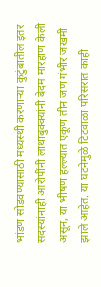भांडण सोडवण्यासाठी मध्यस्थी करणाऱ्या कुटुंबातील इतर सदस्यांनाही आरोपींनी लाथाबुक्क्यांनी बेदम मारहाण केली असून, या भीषण हल्ल्यात एकूण तीन जण गंभीर जखमी झाले आहेत. या घटनेमुळे टिटवाळा परिसरात काही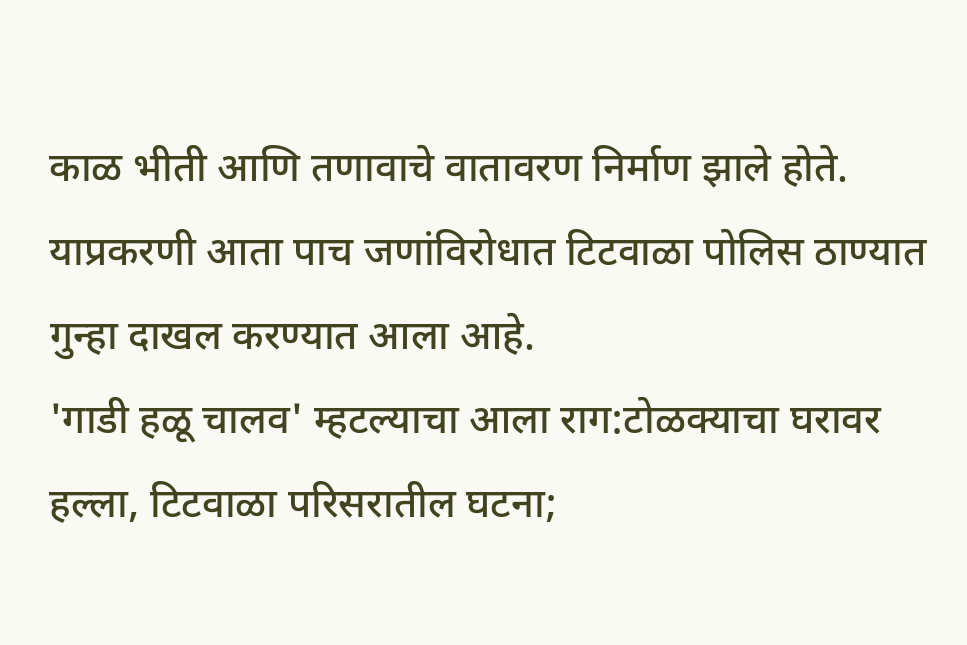काळ भीती आणि तणावाचे वातावरण निर्माण झाले होते. याप्रकरणी आता पाच जणांविरोधात टिटवाळा पोलिस ठाण्यात गुन्हा दाखल करण्यात आला आहे.
'गाडी हळू चालव' म्हटल्याचा आला राग:टोळक्याचा घरावर हल्ला, टिटवाळा परिसरातील घटना;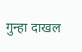गुन्हा दाखल